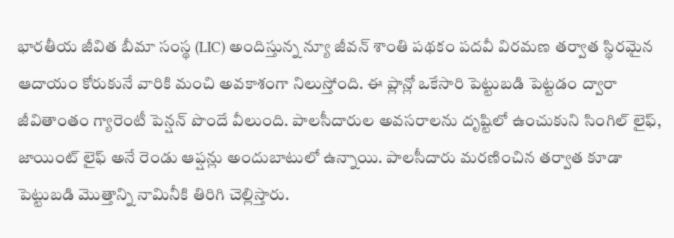భారతీయ జీవిత బీమా సంస్థ (LIC) అందిస్తున్న న్యూ జీవన్ శాంతి పథకం పదవీ విరమణ తర్వాత స్థిరమైన ఆదాయం కోరుకునే వారికి మంచి అవకాశంగా నిలుస్తోంది. ఈ ప్లాన్లో ఒకేసారి పెట్టుబడి పెట్టడం ద్వారా జీవితాంతం గ్యారెంటీ పెన్షన్ పొందే వీలుంది. పాలసీదారుల అవసరాలను దృష్టిలో ఉంచుకుని సింగిల్ లైఫ్, జాయింట్ లైఫ్ అనే రెండు ఆప్షన్లు అందుబాటులో ఉన్నాయి. పాలసీదారు మరణించిన తర్వాత కూడా పెట్టుబడి మొత్తాన్ని నామినీకి తిరిగి చెల్లిస్తారు.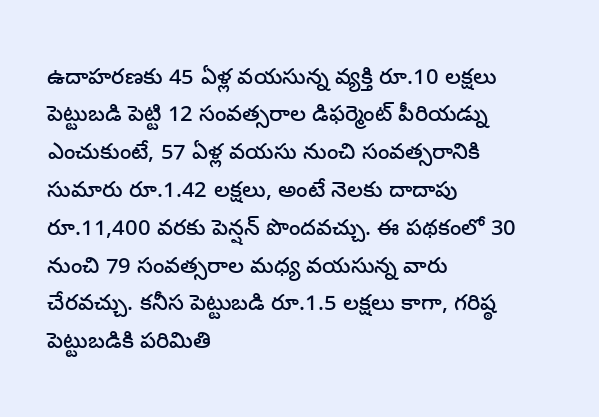ఉదాహరణకు 45 ఏళ్ల వయసున్న వ్యక్తి రూ.10 లక్షలు పెట్టుబడి పెట్టి 12 సంవత్సరాల డిఫర్మెంట్ పీరియడ్ను ఎంచుకుంటే, 57 ఏళ్ల వయసు నుంచి సంవత్సరానికి సుమారు రూ.1.42 లక్షలు, అంటే నెలకు దాదాపు రూ.11,400 వరకు పెన్షన్ పొందవచ్చు. ఈ పథకంలో 30 నుంచి 79 సంవత్సరాల మధ్య వయసున్న వారు చేరవచ్చు. కనీస పెట్టుబడి రూ.1.5 లక్షలు కాగా, గరిష్ఠ పెట్టుబడికి పరిమితి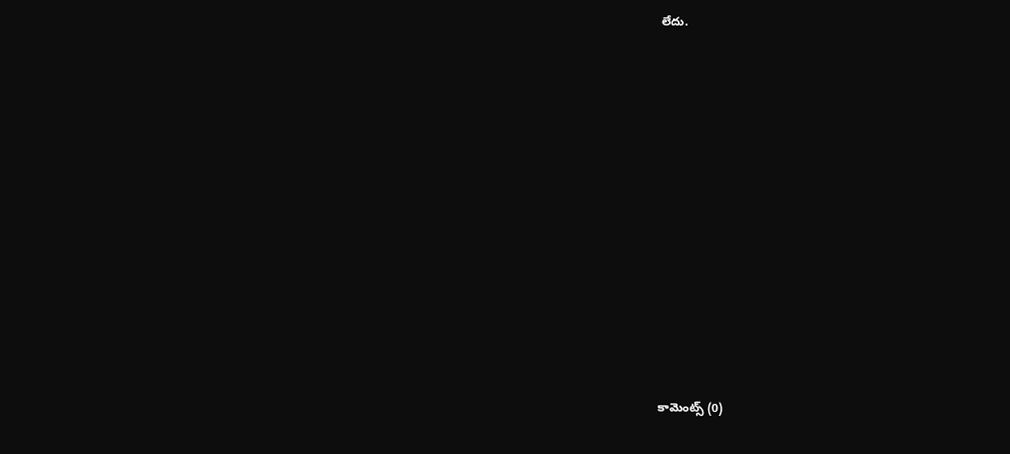లేదు.













కామెంట్స్ (0)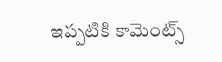ఇప్పటికి కామెంట్స్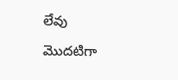లేవు
మొదటిగా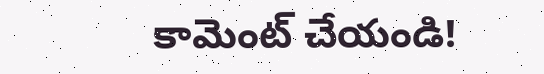కామెంట్ చేయండి!